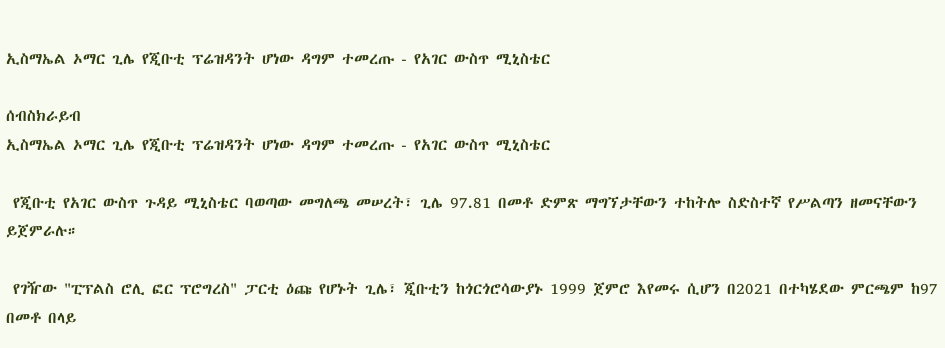ኢስማኤል ኦማር ጊሌ የጂቡቲ ፕሬዝዳንት ሆነው ዳግም ተመረጡ - የአገር ውስጥ ሚኒስቴር

ሰብስክራይብ
ኢስማኤል ኦማር ጊሌ የጂቡቲ ፕሬዝዳንት ሆነው ዳግም ተመረጡ - የአገር ውስጥ ሚኒስቴር

 የጂቡቲ የአገር ውስጥ ጉዳይ ሚኒስቴር ባወጣው መግለጫ መሠረት፣ ጊሌ 97.81 በመቶ ድምጽ ማግኘታቸውን ተከትሎ ስድስተኛ የሥልጣን ዘመናቸውን ይጀምራሉ።

 የገዥው "ፒፕልስ ሮሊ ፎር ፕሮግረስ" ፓርቲ ዕጩ የሆኑት ጊሌ፣ ጂቡቲን ከጎርጎሮሳውያኑ 1999 ጀምሮ እየመሩ ሲሆን በ2021 በተካሄደው ምርጫም ከ97 በመቶ በላይ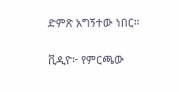ድምጽ አግኝተው ነበር።

ቪዲዮ፦ የምርጫው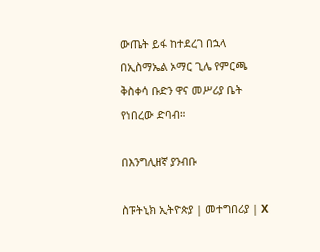ውጤት ይፋ ከተደረገ በኋላ በኢስማኤል ኦማር ጊሌ የምርጫ ቅስቀሳ ቡድን ዋና መሥሪያ ቤት የነበረው ድባብ።

በእንግሊዘኛ ያንብቡ

ስፑትኒክ ኢትዮጵያ | መተግበሪያ | X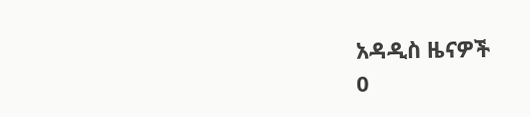አዳዲስ ዜናዎች
0